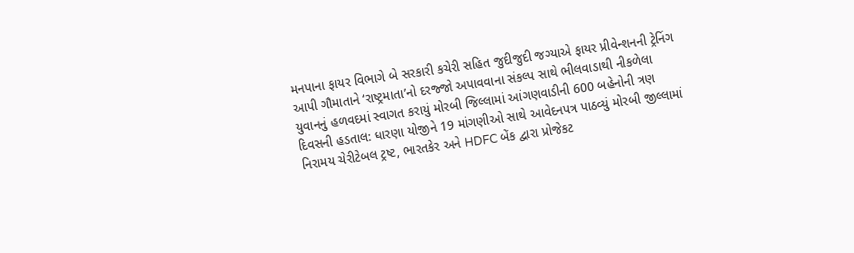મનપાના ફાયર વિભાગે બે સરકારી કચેરી સહિત જુદીજુદી જગ્યાએ ફાયર પ્રીવેન્શનની ટ્રેનિંગ આપી ગૌમાતાને ‘રાષ્ટ્રમાતા’નો દરજ્જો અપાવવાના સંકલ્પ સાથે ભીલવાડાથી નીકળેલા યુવાનનું હળવદમાં સ્વાગત કરાયું મોરબી જિલ્લામાં આંગણવાડીની 600 બહેનોની ત્રણ દિવસની હડતાલ: ધારણા યોજીને 19 માંગણીઓ સાથે આવેદનપત્ર પાઠવ્યું મોરબી જીલ્લામાં નિરામય ચેરીટેબલ ટ્રષ્ટ, ભારતકેર અને HDFC બેંક દ્વારા પ્રોજેકટ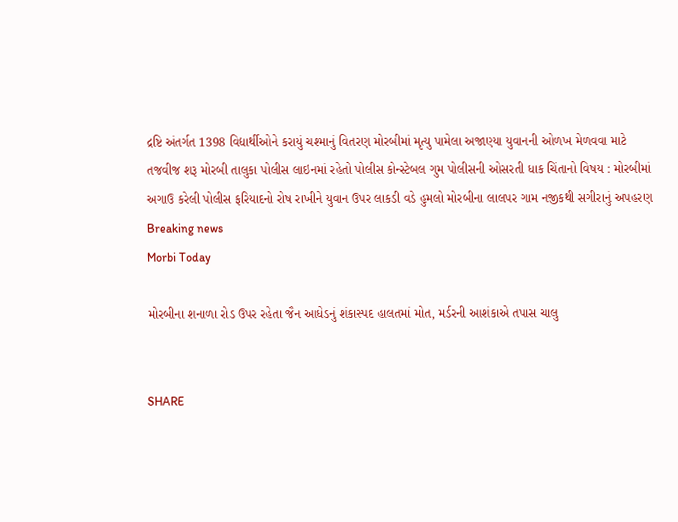દ્રષ્ટિ અંતર્ગત 1398 વિદ્યાર્થીઓને કરાયું ચશ્માનું વિતરણ મોરબીમાં મૃત્યુ પામેલા અજાણ્યા યુવાનની ઓળખ મેળવવા માટે તજવીજ શરૂ મોરબી તાલુકા પોલીસ લાઇનમાં રહેતો પોલીસ કોન્સ્ટેબલ ગુમ પોલીસની ઓસરતી ધાક ચિંતાનો વિષય : મોરબીમાં અગાઉ કરેલી પોલીસ ફરિયાદનો રોષ રાખીને યુવાન ઉપર લાકડી વડે હુમલો મોરબીના લાલપર ગામ નજીકથી સગીરાનું અપહરણ
Breaking news
Morbi Today

મોરબીના શનાળા રોડ ઉપર રહેતા જૈન આધેડનું શંકાસ્પદ હાલતમાં મોત, મર્ડરની આશંકાએ તપાસ ચાલુ


SHARE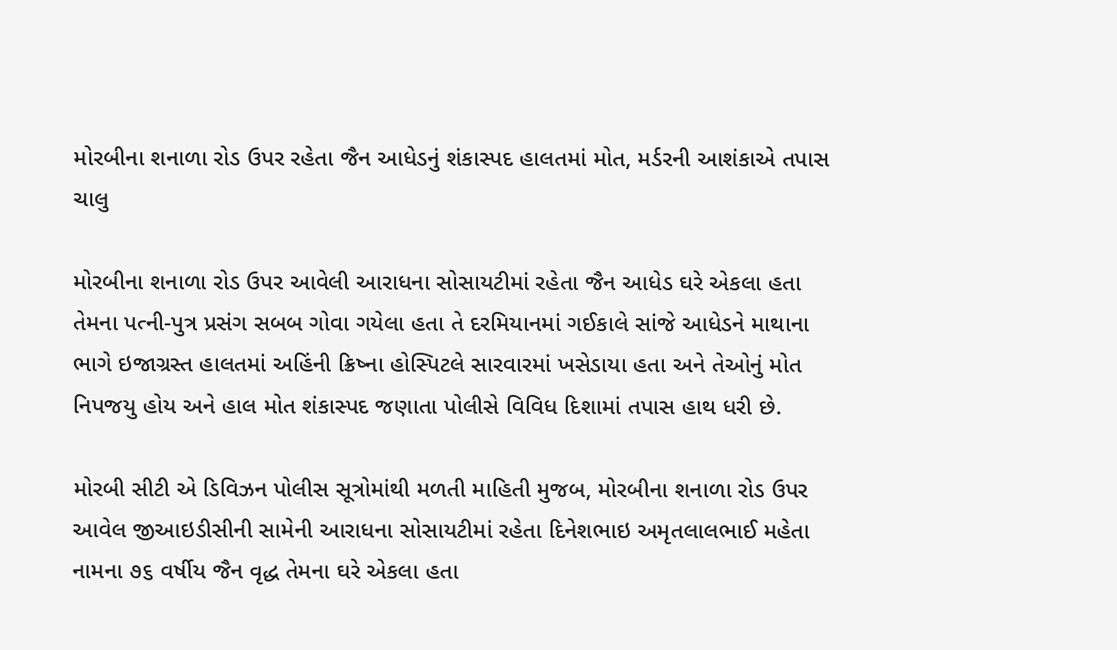મોરબીના શનાળા રોડ ઉપર રહેતા જૈન આધેડનું શંકાસ્પદ હાલતમાં મોત, મર્ડરની આશંકાએ તપાસ ચાલુ

મોરબીના શનાળા રોડ ઉપર આવેલી આરાધના સોસાયટીમાં રહેતા જૈન આધેડ ઘરે એકલા હતા તેમના પત્ની-પુત્ર પ્રસંગ સબબ ગોવા ગયેલા હતા તે દરમિયાનમાં ગઈકાલે સાંજે આધેડને માથાના ભાગે ઇજાગ્રસ્ત હાલતમાં અહિંની ક્રિષ્ના હોસ્પિટલે સારવારમાં ખસેડાયા હતા અને તેઓનું મોત નિપજયુ હોય અને હાલ મોત શંકાસ્પદ જણાતા પોલીસે વિવિધ દિશામાં તપાસ હાથ ધરી છે.

મોરબી સીટી એ ડિવિઝન પોલીસ સૂત્રોમાંથી મળતી માહિતી મુજબ, મોરબીના શનાળા રોડ ઉપર આવેલ જીઆઇડીસીની સામેની આરાધના સોસાયટીમાં રહેતા દિનેશભાઇ અમૃતલાલભાઈ મહેતા નામના ૭૬ વર્ષીય જૈન વૃદ્ધ તેમના ઘરે એકલા હતા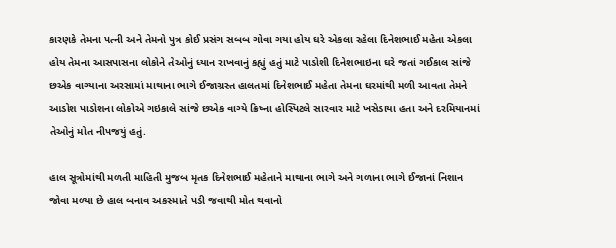કારણકે તેમના પત્ની અને તેમનો પુત્ર કોઈ પ્રસંગ સબબ ગોવા ગયા હોય ઘરે એકલા રહેલા દિનેશભાઈ મહેતા એકલા હોય તેમના આસપાસના લોકોને તેઓનું ધ્યાન રાખવાનું કહ્યું હતું માટે પાડોશી દિનેશભાઇના ઘરે જતાં ગઈકાલ સાંજે છએક વાગ્યાના અરસામાં માથાના ભાગે ઈજાગ્રસ્ત હાલતમાં દિનેશભાઈ મહેતા તેમના ઘરમાંથી મળી આવતા તેમને આડોશ પાડોશના લોકોએ ગઇકાલે સાંજે છએક વાગ્યે ક્રિષ્ના હોસ્પિટલે સારવાર માટે ખસેડાયા હતા અને દરમિયાનમાં તેઓનું મોત નીપજયું હતું.

હાલ સૂત્રોમાંથી મળતી માહિતી મુજબ મૃતક દિનેશભાઈ મહેતાને માથાના ભાગે અને ગળાના ભાગે ઈજાનાં નિશાન જોવા મળ્યા છે હાલ બનાવ અકસ્માતે પડી જવાથી મોત થવાનો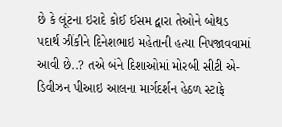છે કે લૂંટના ઇરાદે કોઈ ઈસમ દ્વારા તેઓને બોથડ પદાર્થ ઝીંકીને દિનેશભાઇ મહેતાની હત્યા નિપજાવવામાં આવી છે..? તએ બંને દિશાઓમાં મોરબી સીટી એ-ડિવીઝન પીઆઇ આલના માર્ગદર્શન હેઠળ સ્ટાફે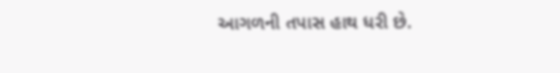આગળની તપાસ હાથ ધરી છે.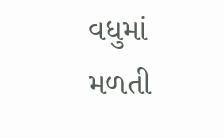વધુમાં મળતી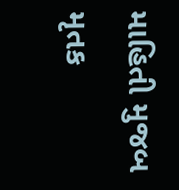માહિતી મુજબ મૃતક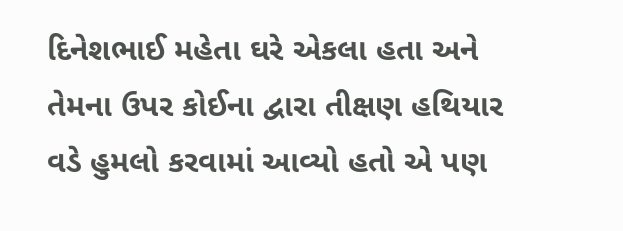દિનેશભાઈ મહેતા ઘરે એકલા હતા અને તેમના ઉપર કોઈના દ્વારા તીક્ષણ હથિયાર વડે હુમલો કરવામાં આવ્યો હતો એ પણ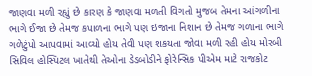જાણવા મળી રહ્યું છે કારણ કે જાણવા મળતી વિગતો મુજબ તેમના આંગળીના ભાગે ઈજા છે તેમજ કપાળના ભાગે પણ ઇજાના નિશાન છે તેમજ ગળાના ભાગે ગળેટુંપો આપવામાં આવ્યો હોય તેવી પણ શકયતા જોવા મળી રહી હોય મોરબી સિવિલ હોસ્પિટલ ખાતેથી તેઓના ડેડબોડીને ફોરેન્સિક પીએમ માટે રાજકોટ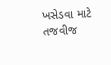ખસેડવા માટે તજવીજ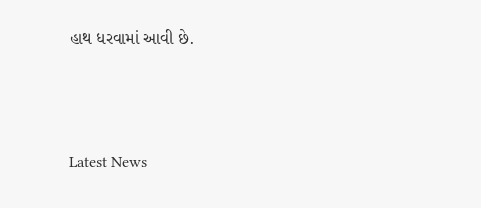હાથ ધરવામાં આવી છે.






Latest News